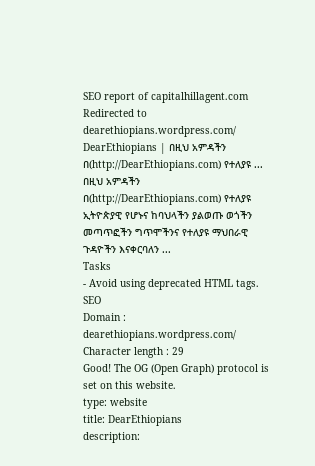SEO report of capitalhillagent.com
Redirected to dearethiopians.wordpress.com/
DearEthiopians | በዚህ አምዳችን በ(http://DearEthiopians.com) የተለያዩ ...
በዚህ አምዳችን በ(http://DearEthiopians.com) የተለያዩ ኢትዮጵያዊ የሆኑና ከባህላችን ያልወጡ ወጎችን መጣጥፎችን ግጥሞችንና የተለያዩ ማህበራዊ ጉዳዮችን እናቀርባለን ...
Tasks
- Avoid using deprecated HTML tags.
SEO
Domain : dearethiopians.wordpress.com/
Character length : 29
Good! The OG (Open Graph) protocol is set on this website.
type: website
title: DearEthiopians
description: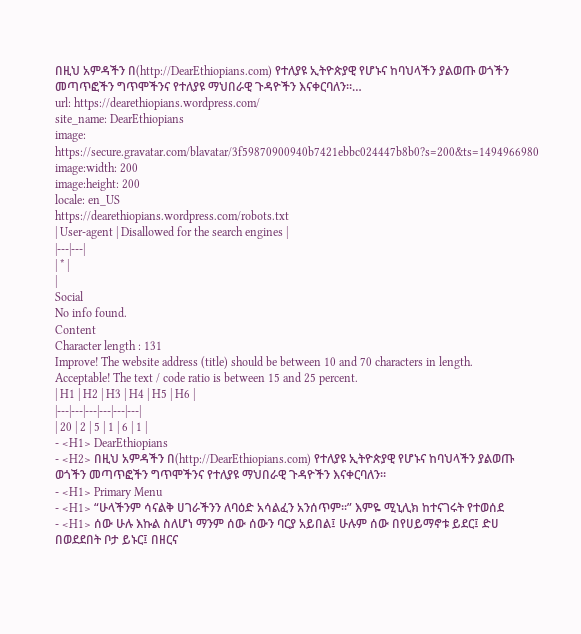በዚህ አምዳችን በ(http://DearEthiopians.com) የተለያዩ ኢትዮጵያዊ የሆኑና ከባህላችን ያልወጡ ወጎችን መጣጥፎችን ግጥሞችንና የተለያዩ ማህበራዊ ጉዳዮችን እናቀርባለን።…
url: https://dearethiopians.wordpress.com/
site_name: DearEthiopians
image: https://secure.gravatar.com/blavatar/3f59870900940b7421ebbc024447b8b0?s=200&ts=1494966980
image:width: 200
image:height: 200
locale: en_US
https://dearethiopians.wordpress.com/robots.txt
| User-agent | Disallowed for the search engines |
|---|---|
| * |
|
Social
No info found.
Content
Character length : 131
Improve! The website address (title) should be between 10 and 70 characters in length.
Acceptable! The text / code ratio is between 15 and 25 percent.
| H1 | H2 | H3 | H4 | H5 | H6 |
|---|---|---|---|---|---|
| 20 | 2 | 5 | 1 | 6 | 1 |
- <H1> DearEthiopians
- <H2> በዚህ አምዳችን በ(http://DearEthiopians.com) የተለያዩ ኢትዮጵያዊ የሆኑና ከባህላችን ያልወጡ ወጎችን መጣጥፎችን ግጥሞችንና የተለያዩ ማህበራዊ ጉዳዮችን እናቀርባለን።
- <H1> Primary Menu
- <H1> “ሁላችንም ሳናልቅ ሀገራችንን ለባዕድ አሳልፈን አንሰጥም፡፡” እምዬ ሚኒሊክ ከተናገሩት የተወሰደ
- <H1> ሰው ሁሉ እኩል ስለሆነ ማንም ሰው ሰውን ባርያ አይበል፤ ሁሉም ሰው በየሀይማኖቱ ይደር፤ ድሀ በወደደበት ቦታ ይኑር፤ በዘርና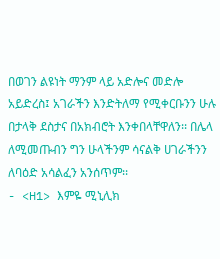በወገን ልዩነት ማንም ላይ አድሎና መድሎ አይድረስ፤ አገራችን እንድትለማ የሚቀርቡንን ሁሉ በታላቅ ደስታና በአክብሮት እንቀበላቸዋለን፡፡ በሌላ ለሚመጡብን ግን ሁላችንም ሳናልቅ ሀገራችንን ለባዕድ አሳልፈን አንሰጥም፡፡
- <H1> እምዬ ሚኒሊክ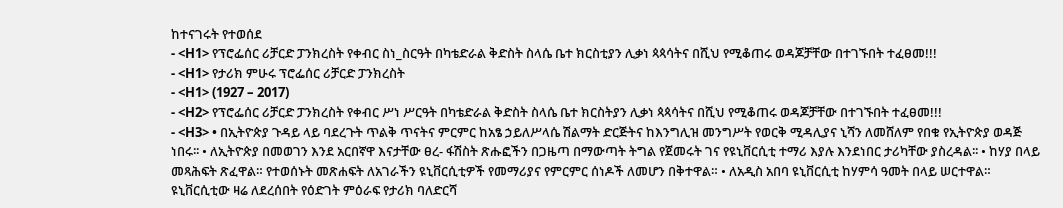ከተናገሩት የተወሰደ
- <H1> የፕሮፌሰር ሪቻርድ ፓንክረስት የቀብር ስነ_ስርዓት በካቴድራል ቅድስት ስላሴ ቤተ ክርስቲያን ሊቃነ ጳጳሳትና በሺህ የሚቆጠሩ ወዳጆቻቸው በተገኙበት ተፈፀመ!!!
- <H1> የታሪክ ምሁሩ ፕሮፌሰር ሪቻርድ ፓንክረስት
- <H1> (1927 – 2017)
- <H2> የፕሮፌሰር ሪቻርድ ፓንክረስት የቀብር ሥነ ሥርዓት በካቴድራል ቅድስት ስላሴ ቤተ ክርስትያን ሊቃነ ጳጳሳትና በሺህ የሚቆጠሩ ወዳጆቻቸው በተገኙበት ተፈፀመ!!!
- <H3> • በኢትዮጵያ ጉዳይ ላይ ባደረጉት ጥልቅ ጥናትና ምርምር ከአፄ ኃይለሥላሴ ሽልማት ድርጅትና ከእንግሊዝ መንግሥት የወርቅ ሚዳሊያና ኒሻን ለመሸለም የበቁ የኢትዮጵያ ወዳጅ ነበሩ፡፡ • ለኢትዮጵያ በመወገን እንደ አርበኛዋ እናታቸው ፀረ- ፋሽስት ጽሑፎችን በጋዜጣ በማውጣት ትግል የጀመሩት ገና የዩኒቨርሲቲ ተማሪ እያሉ እንደነበር ታሪካቸው ያስረዳል፡፡ • ከሃያ በላይ መጻሕፍት ጽፈዋል። የተወሰኑት መጽሐፍት ለአገራችን ዩኒቨርሲቲዎች የመማሪያና የምርምር ሰነዶች ለመሆን በቅተዋል። • ለአዲስ አበባ ዩኒቨርሲቲ ከሃምሳ ዓመት በላይ ሠርተዋል። ዩኒቨርሲቲው ዛሬ ለደረሰበት የዕድገት ምዕራፍ የታሪክ ባለድርሻ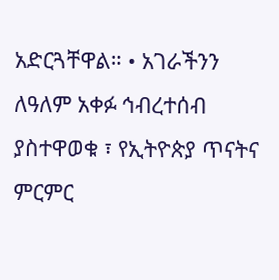አድርጓቸዋል። • አገራችንን ለዓለም አቀፉ ኅብረተሰብ ያስተዋወቁ ፣ የኢትዮጵያ ጥናትና ምርምር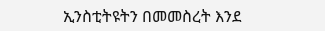ኢንስቲትዩትን በመመስረት እንደ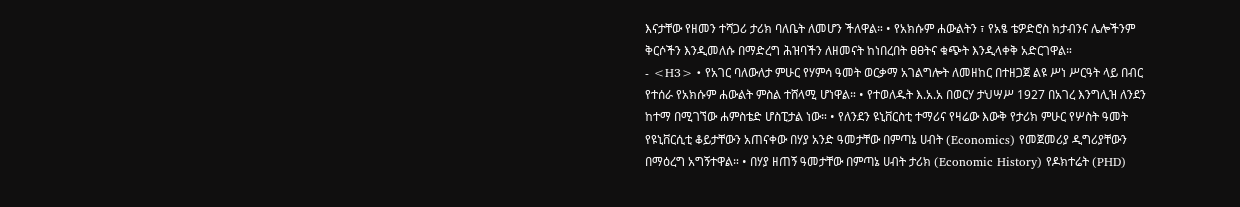እናታቸው የዘመን ተሻጋሪ ታሪክ ባለቤት ለመሆን ችለዋል። • የአክሱም ሐውልትን ፣ የአፄ ቴዎድሮስ ክታብንና ሌሎችንም ቅርሶችን እንዲመለሱ በማድረግ ሕዝባችን ለዘመናት ከነበረበት ፀፀትና ቁጭት እንዲላቀቅ አድርገዋል።
- <H3> • የአገር ባለውለታ ምሁር የሃምሳ ዓመት ወርቃማ አገልግሎት ለመዘከር በተዘጋጀ ልዩ ሥነ ሥርዓት ላይ በብር የተሰራ የአክሱም ሐውልት ምስል ተሸላሚ ሆነዋል። • የተወለዱት እ.አ.አ በወርሃ ታህሣሥ 1927 በአገረ እንግሊዝ ለንደን ከተማ በሚገኘው ሐምስቴድ ሆስፒታል ነው። • የለንደን ዩኒቨርስቲ ተማሪና የዛሬው እውቅ የታሪክ ምሁር የሦስት ዓመት የዩኒቨርሲቲ ቆይታቸውን አጠናቀው በሃያ አንድ ዓመታቸው በምጣኔ ሀብት (Economics) የመጀመሪያ ዲግሪያቸውን በማዕረግ አግኝተዋል። • በሃያ ዘጠኝ ዓመታቸው በምጣኔ ሀብት ታሪክ (Economic History) የዶክተሬት (PHD)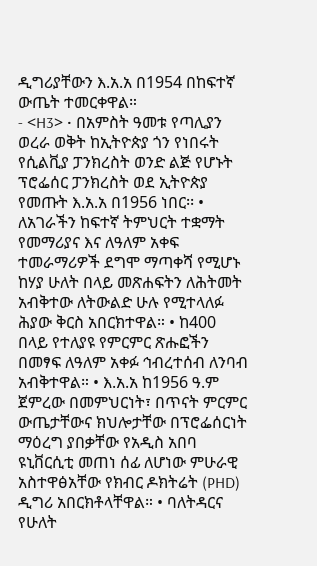ዲግሪያቸውን እ.አ.አ በ1954 በከፍተኛ ውጤት ተመርቀዋል።
- <H3> • በአምስት ዓመቱ የጣሊያን ወረራ ወቅት ከኢትዮጵያ ጎን የነበሩት የሲልቪያ ፓንክረስት ወንድ ልጅ የሆኑት ፕሮፌሰር ፓንክረስት ወደ ኢትዮጵያ የመጡት እ.አ.አ በ1956 ነበር፡፡ • ለአገራችን ከፍተኛ ትምህርት ተቋማት የመማሪያና እና ለዓለም አቀፍ ተመራማሪዎች ደግሞ ማጣቀሻ የሚሆኑ ከሃያ ሁለት በላይ መጽሐፍትን ለሕትመት አብቅተው ለትውልድ ሁሉ የሚተላለፉ ሕያው ቅርስ አበርክተዋል። • ከ400 በላይ የተለያዩ የምርምር ጽሑፎችን በመፃፍ ለዓለም አቀፉ ኅብረተሰብ ለንባብ አብቅተዋል። • እ.አ.አ ከ1956 ዓ.ም ጀምረው በመምህርነት፣ በጥናት ምርምር ውጤታቸውና ክህሎታቸው በፕሮፌሰርነት ማዕረግ ያበቃቸው የአዲስ አበባ ዩኒቨርሲቲ መጠነ ሰፊ ለሆነው ምሁራዊ አስተዋፅአቸው የክብር ዶክትሬት (PHD) ዲግሪ አበርክቶላቸዋል። • ባለትዳርና የሁለት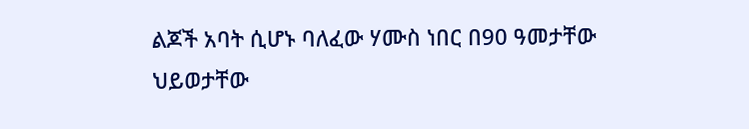ልጆች አባት ሲሆኑ ባለፈው ሃሙስ ነበር በ90 ዓመታቸው ህይወታቸው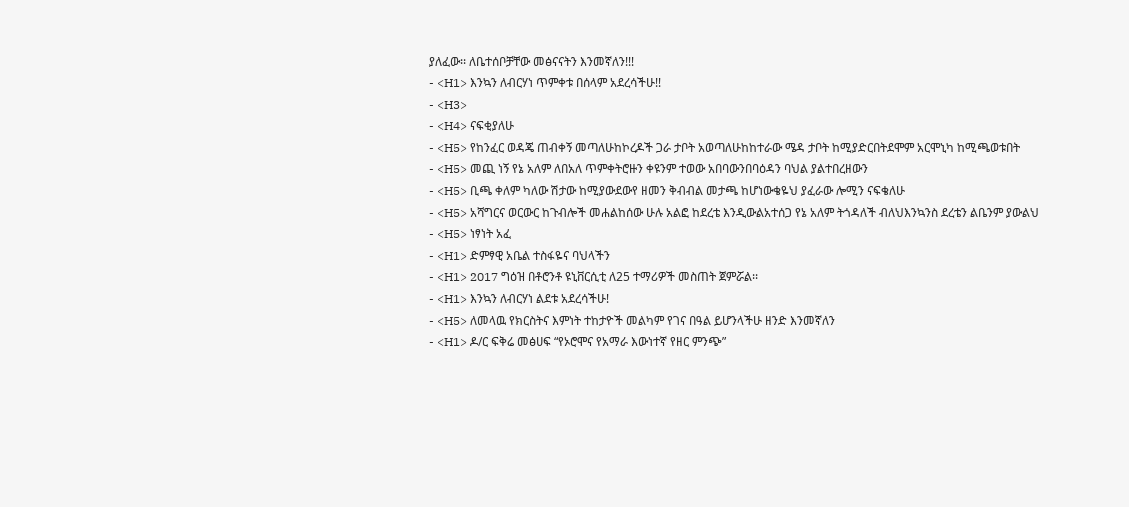ያለፈው፡፡ ለቤተሰቦቻቸው መፅናናትን እንመኛለን!!!
- <H1> እንኳን ለብርሃነ ጥምቀቱ በሰላም አደረሳችሁ!!
- <H3>
- <H4> ናፍቂያለሁ
- <H5> የከንፈር ወዳጄ ጠብቀኝ መጣለሁከኮረዶች ጋራ ታቦት አወጣለሁከከተራው ሜዳ ታቦት ከሚያድርበትደሞም አርሞኒካ ከሚጫወቱበት
- <H5> መጪ ነኝ የኔ አለም ለበአለ ጥምቀትሮዙን ቀዩንም ተወው አበባውንበባዕዳን ባህል ያልተበረዘውን
- <H5> ቢጫ ቀለም ካለው ሽታው ከሚያውደውየ ዘመን ቅብብል መታጫ ከሆነውቄዬህ ያፈራው ሎሚን ናፍቄለሁ
- <H5> አሻግርና ወርውር ከጉብሎች መሐልከሰው ሁሉ አልፎ ከደረቴ እንዲውልአተሰጋ የኔ አለም ትጎዳለች ብለህእንኳንስ ደረቴን ልቤንም ያውልህ
- <H5> ነፃነት አፈ
- <H1> ድምፃዊ አቤል ተስፋዬና ባህላችን
- <H1> 2017 ግዕዝ በቶሮንቶ ዩኒቨርሲቲ ለ25 ተማሪዎች መስጠት ጀምሯል፡፡
- <H1> እንኳን ለብርሃነ ልደቱ አደረሳችሁ!
- <H5> ለመላዉ የክርስትና እምነት ተከታዮች መልካም የገና በዓል ይሆንላችሁ ዘንድ እንመኛለን
- <H1> ዶ/ር ፍቅሬ መፅሀፍ “የኦሮሞና የአማራ እውነተኛ የዘር ምንጭ”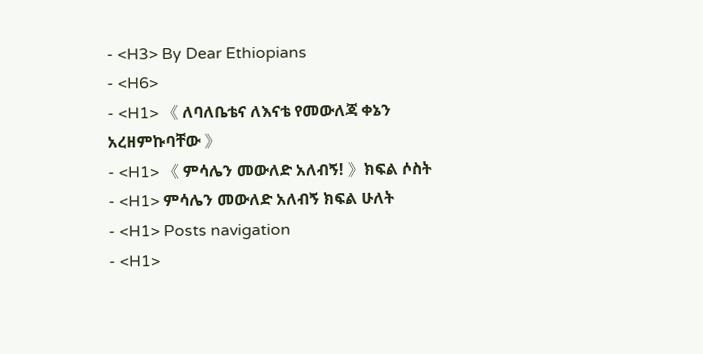- <H3> By Dear Ethiopians
- <H6>
- <H1> 《 ለባለቤቴና ለእናቴ የመውለጃ ቀኔን አረዘምኩባቸው 》
- <H1> 《 ምሳሌን መውለድ አለብኝ! 》ክፍል ሶስት
- <H1> ምሳሌን መውለድ አለብኝ ክፍል ሁለት
- <H1> Posts navigation
- <H1>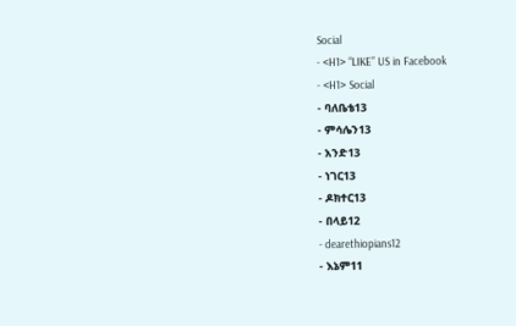Social
- <H1> “LIKE” US in Facebook
- <H1> Social
- ባለቤቴ13
- ምሳሌን13
- አንድ13
- ነገር13
- ዶክተር13
- በላይ12
- dearethiopians12
- እኔም11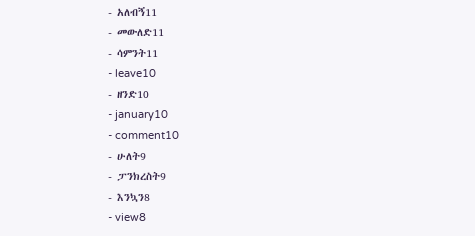- አለብኝ11
- መውለድ11
- ሳምንት11
- leave10
- ዘንድ10
- january10
- comment10
- ሁለት9
- ፓንክረስት9
- እንኳን8
- view8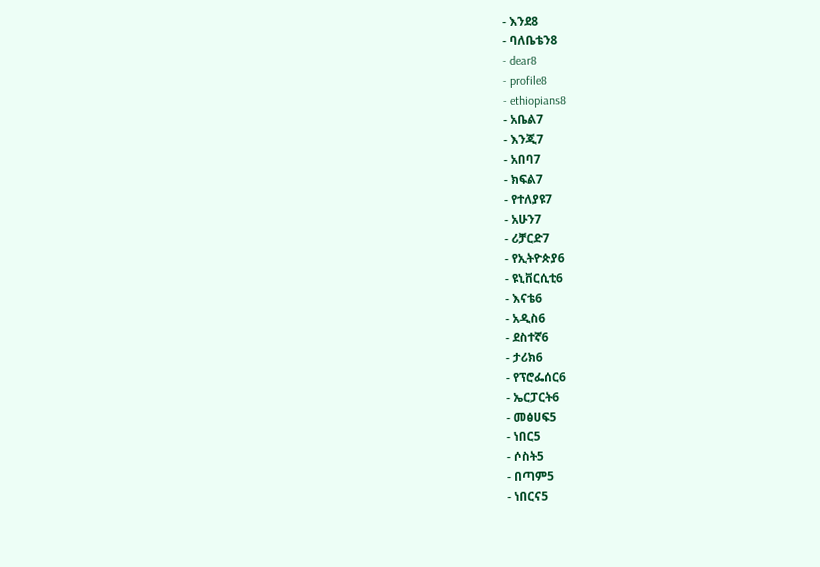- እንደ8
- ባለቤቴን8
- dear8
- profile8
- ethiopians8
- አቤል7
- እንጂ7
- አበባ7
- ክፍል7
- የተለያዩ7
- አሁን7
- ሪቻርድ7
- የኢትዮጵያ6
- ዩኒቨርሲቲ6
- እናቴ6
- አዲስ6
- ደስተኛ6
- ታሪክ6
- የፕሮፌሰር6
- ኤርፓርት6
- መፅሀፍ5
- ነበር5
- ሶስት5
- በጣም5
- ነበርና5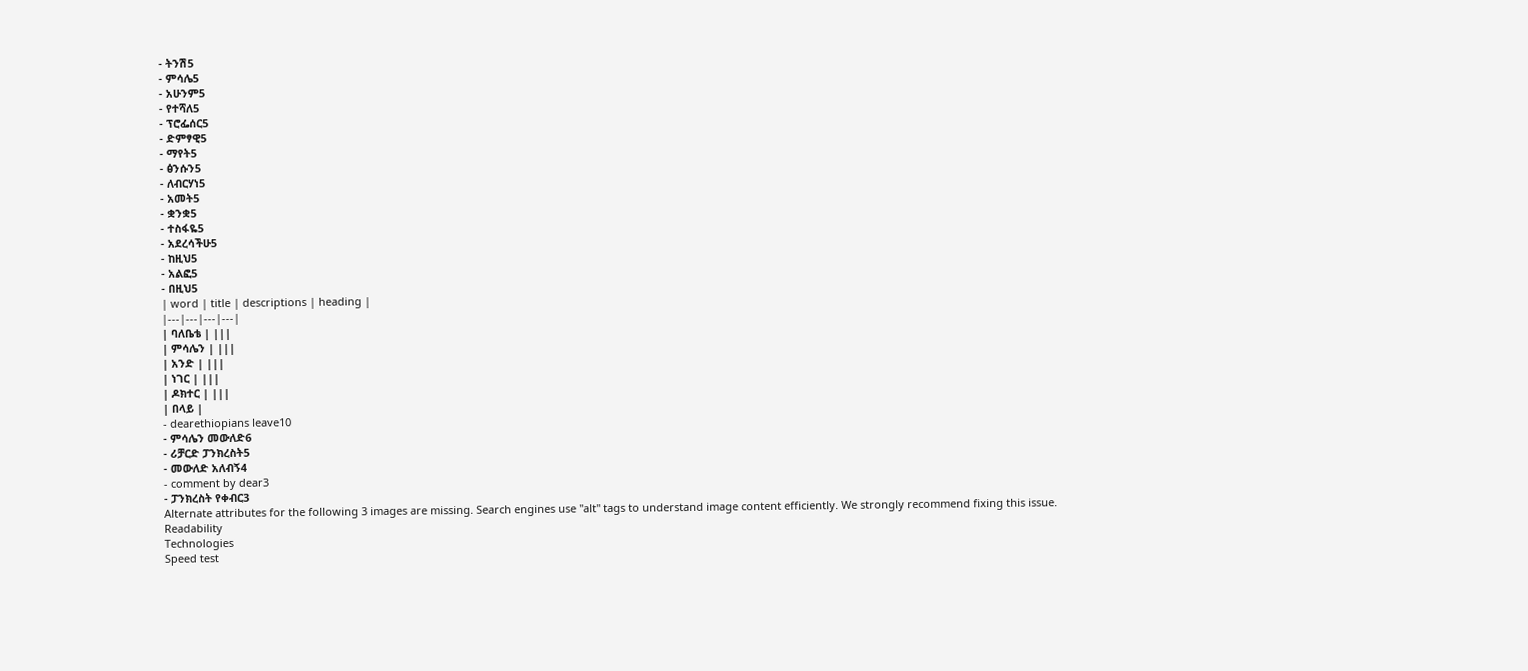- ትንሽ5
- ምሳሌ5
- አሁንም5
- የተሻለ5
- ፕሮፌሰር5
- ድምፃዊ5
- ማየት5
- ፅንሱን5
- ለብርሃነ5
- አመት5
- ቋንቋ5
- ተስፋዬ5
- አደረሳችሁ5
- ከዚህ5
- አልፎ5
- በዚህ5
| word | title | descriptions | heading |
|---|---|---|---|
| ባለቤቴ | |||
| ምሳሌን | |||
| አንድ | |||
| ነገር | |||
| ዶክተር | |||
| በላይ |
- dearethiopians leave10
- ምሳሌን መውለድ6
- ሪቻርድ ፓንክረስት5
- መውለድ አለብኝ4
- comment by dear3
- ፓንክረስት የቀብር3
Alternate attributes for the following 3 images are missing. Search engines use "alt" tags to understand image content efficiently. We strongly recommend fixing this issue.
Readability
Technologies
Speed test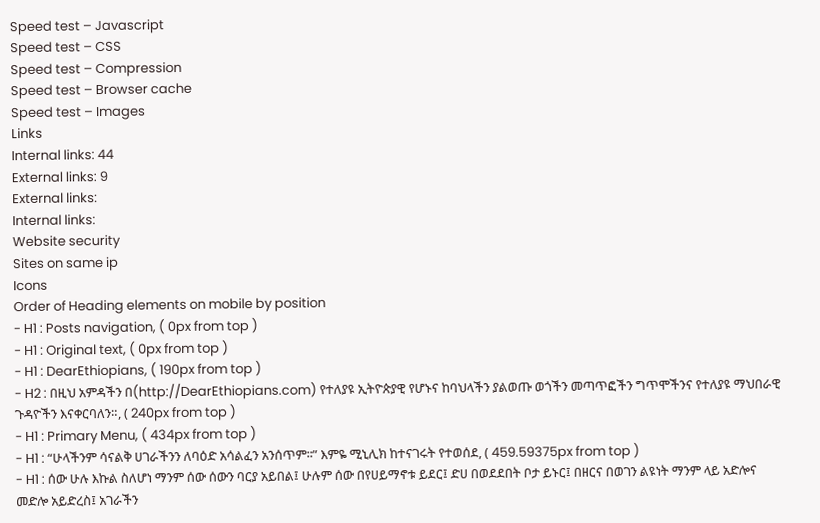Speed test – Javascript
Speed test – CSS
Speed test – Compression
Speed test – Browser cache
Speed test – Images
Links
Internal links: 44
External links: 9
External links:
Internal links:
Website security
Sites on same ip
Icons
Order of Heading elements on mobile by position
- H1 : Posts navigation, ( 0px from top )
- H1 : Original text, ( 0px from top )
- H1 : DearEthiopians, ( 190px from top )
- H2 : በዚህ አምዳችን በ(http://DearEthiopians.com) የተለያዩ ኢትዮጵያዊ የሆኑና ከባህላችን ያልወጡ ወጎችን መጣጥፎችን ግጥሞችንና የተለያዩ ማህበራዊ ጉዳዮችን እናቀርባለን።, ( 240px from top )
- H1 : Primary Menu, ( 434px from top )
- H1 : “ሁላችንም ሳናልቅ ሀገራችንን ለባዕድ አሳልፈን አንሰጥም፡፡” እምዬ ሚኒሊክ ከተናገሩት የተወሰደ, ( 459.59375px from top )
- H1 : ሰው ሁሉ እኩል ስለሆነ ማንም ሰው ሰውን ባርያ አይበል፤ ሁሉም ሰው በየሀይማኖቱ ይደር፤ ድሀ በወደደበት ቦታ ይኑር፤ በዘርና በወገን ልዩነት ማንም ላይ አድሎና መድሎ አይድረስ፤ አገራችን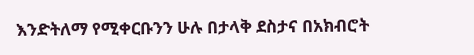እንድትለማ የሚቀርቡንን ሁሉ በታላቅ ደስታና በአክብሮት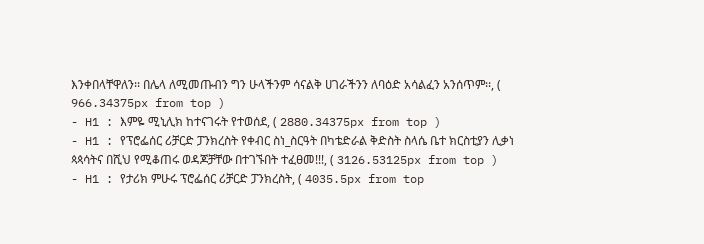እንቀበላቸዋለን፡፡ በሌላ ለሚመጡብን ግን ሁላችንም ሳናልቅ ሀገራችንን ለባዕድ አሳልፈን አንሰጥም፡፡, ( 966.34375px from top )
- H1 : እምዬ ሚኒሊክ ከተናገሩት የተወሰደ, ( 2880.34375px from top )
- H1 : የፕሮፌሰር ሪቻርድ ፓንክረስት የቀብር ስነ_ስርዓት በካቴድራል ቅድስት ስላሴ ቤተ ክርስቲያን ሊቃነ ጳጳሳትና በሺህ የሚቆጠሩ ወዳጆቻቸው በተገኙበት ተፈፀመ!!!, ( 3126.53125px from top )
- H1 : የታሪክ ምሁሩ ፕሮፌሰር ሪቻርድ ፓንክረስት, ( 4035.5px from top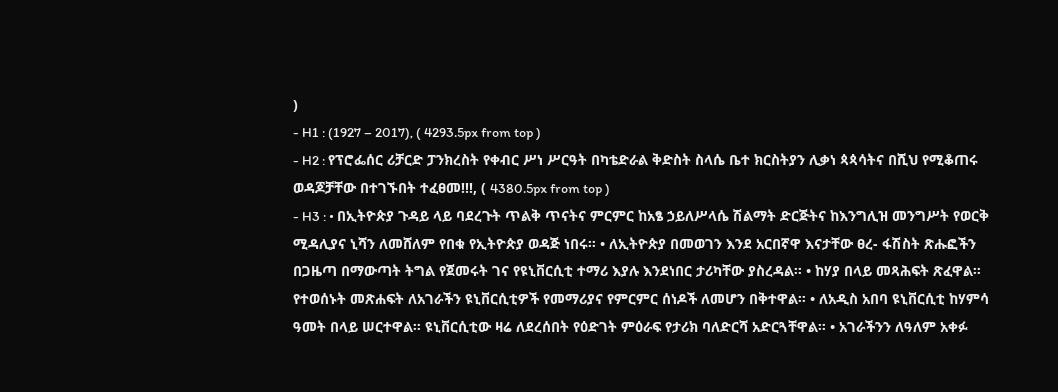)
- H1 : (1927 – 2017), ( 4293.5px from top )
- H2 : የፕሮፌሰር ሪቻርድ ፓንክረስት የቀብር ሥነ ሥርዓት በካቴድራል ቅድስት ስላሴ ቤተ ክርስትያን ሊቃነ ጳጳሳትና በሺህ የሚቆጠሩ ወዳጆቻቸው በተገኙበት ተፈፀመ!!!, ( 4380.5px from top )
- H3 : • በኢትዮጵያ ጉዳይ ላይ ባደረጉት ጥልቅ ጥናትና ምርምር ከአፄ ኃይለሥላሴ ሽልማት ድርጅትና ከእንግሊዝ መንግሥት የወርቅ ሚዳሊያና ኒሻን ለመሸለም የበቁ የኢትዮጵያ ወዳጅ ነበሩ፡፡ • ለኢትዮጵያ በመወገን እንደ አርበኛዋ እናታቸው ፀረ- ፋሽስት ጽሑፎችን በጋዜጣ በማውጣት ትግል የጀመሩት ገና የዩኒቨርሲቲ ተማሪ እያሉ እንደነበር ታሪካቸው ያስረዳል፡፡ • ከሃያ በላይ መጻሕፍት ጽፈዋል። የተወሰኑት መጽሐፍት ለአገራችን ዩኒቨርሲቲዎች የመማሪያና የምርምር ሰነዶች ለመሆን በቅተዋል። • ለአዲስ አበባ ዩኒቨርሲቲ ከሃምሳ ዓመት በላይ ሠርተዋል። ዩኒቨርሲቲው ዛሬ ለደረሰበት የዕድገት ምዕራፍ የታሪክ ባለድርሻ አድርጓቸዋል። • አገራችንን ለዓለም አቀፉ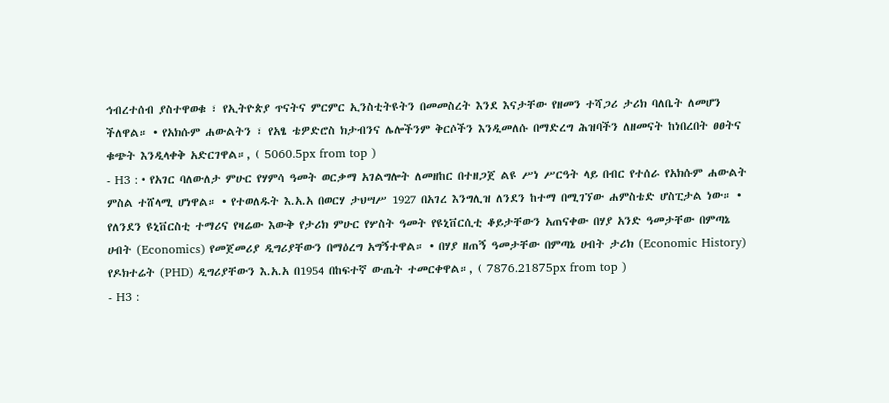ኅብረተሰብ ያስተዋወቁ ፣ የኢትዮጵያ ጥናትና ምርምር ኢንስቲትዩትን በመመስረት እንደ እናታቸው የዘመን ተሻጋሪ ታሪክ ባለቤት ለመሆን ችለዋል። • የአክሱም ሐውልትን ፣ የአፄ ቴዎድሮስ ክታብንና ሌሎችንም ቅርሶችን እንዲመለሱ በማድረግ ሕዝባችን ለዘመናት ከነበረበት ፀፀትና ቁጭት እንዲላቀቅ አድርገዋል።, ( 5060.5px from top )
- H3 : • የአገር ባለውለታ ምሁር የሃምሳ ዓመት ወርቃማ አገልግሎት ለመዘከር በተዘጋጀ ልዩ ሥነ ሥርዓት ላይ በብር የተሰራ የአክሱም ሐውልት ምስል ተሸላሚ ሆነዋል። • የተወለዱት እ.አ.አ በወርሃ ታህሣሥ 1927 በአገረ እንግሊዝ ለንደን ከተማ በሚገኘው ሐምስቴድ ሆስፒታል ነው። • የለንደን ዩኒቨርስቲ ተማሪና የዛሬው እውቅ የታሪክ ምሁር የሦስት ዓመት የዩኒቨርሲቲ ቆይታቸውን አጠናቀው በሃያ አንድ ዓመታቸው በምጣኔ ሀብት (Economics) የመጀመሪያ ዲግሪያቸውን በማዕረግ አግኝተዋል። • በሃያ ዘጠኝ ዓመታቸው በምጣኔ ሀብት ታሪክ (Economic History) የዶክተሬት (PHD) ዲግሪያቸውን እ.አ.አ በ1954 በከፍተኛ ውጤት ተመርቀዋል።, ( 7876.21875px from top )
- H3 :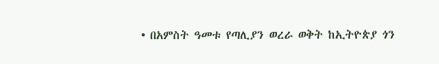• በአምስት ዓመቱ የጣሊያን ወረራ ወቅት ከኢትዮጵያ ጎን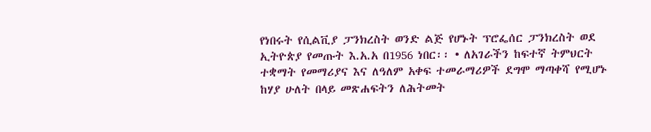የነበሩት የሲልቪያ ፓንክረስት ወንድ ልጅ የሆኑት ፕሮፌሰር ፓንክረስት ወደ ኢትዮጵያ የመጡት እ.አ.አ በ1956 ነበር፡፡ • ለአገራችን ከፍተኛ ትምህርት ተቋማት የመማሪያና እና ለዓለም አቀፍ ተመራማሪዎች ደግሞ ማጣቀሻ የሚሆኑ ከሃያ ሁለት በላይ መጽሐፍትን ለሕትመት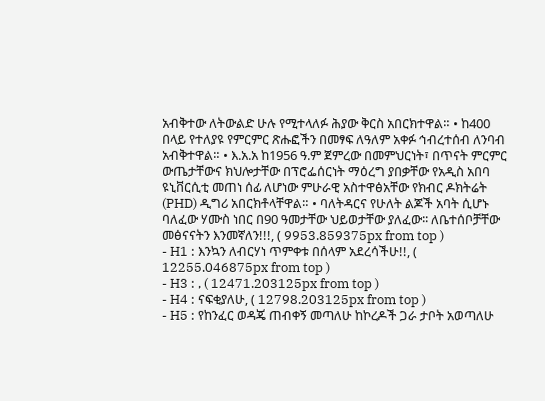አብቅተው ለትውልድ ሁሉ የሚተላለፉ ሕያው ቅርስ አበርክተዋል። • ከ400 በላይ የተለያዩ የምርምር ጽሑፎችን በመፃፍ ለዓለም አቀፉ ኅብረተሰብ ለንባብ አብቅተዋል። • እ.አ.አ ከ1956 ዓ.ም ጀምረው በመምህርነት፣ በጥናት ምርምር ውጤታቸውና ክህሎታቸው በፕሮፌሰርነት ማዕረግ ያበቃቸው የአዲስ አበባ ዩኒቨርሲቲ መጠነ ሰፊ ለሆነው ምሁራዊ አስተዋፅአቸው የክብር ዶክትሬት (PHD) ዲግሪ አበርክቶላቸዋል። • ባለትዳርና የሁለት ልጆች አባት ሲሆኑ ባለፈው ሃሙስ ነበር በ90 ዓመታቸው ህይወታቸው ያለፈው፡፡ ለቤተሰቦቻቸው መፅናናትን እንመኛለን!!!, ( 9953.859375px from top )
- H1 : እንኳን ለብርሃነ ጥምቀቱ በሰላም አደረሳችሁ!!, ( 12255.046875px from top )
- H3 : , ( 12471.203125px from top )
- H4 : ናፍቂያለሁ, ( 12798.203125px from top )
- H5 : የከንፈር ወዳጄ ጠብቀኝ መጣለሁ ከኮረዶች ጋራ ታቦት አወጣለሁ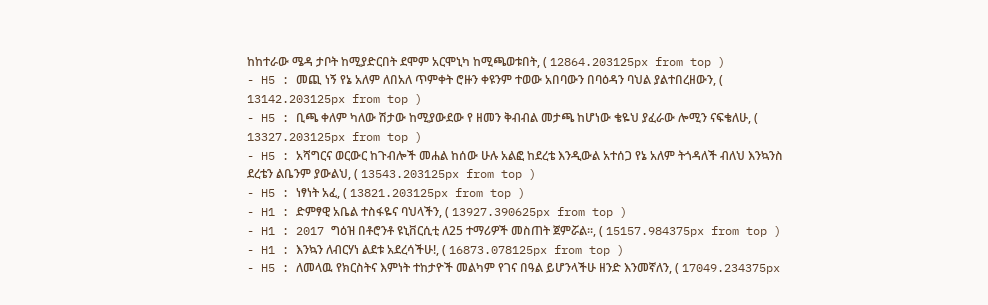ከከተራው ሜዳ ታቦት ከሚያድርበት ደሞም አርሞኒካ ከሚጫወቱበት, ( 12864.203125px from top )
- H5 : መጪ ነኝ የኔ አለም ለበአለ ጥምቀት ሮዙን ቀዩንም ተወው አበባውን በባዕዳን ባህል ያልተበረዘውን, ( 13142.203125px from top )
- H5 : ቢጫ ቀለም ካለው ሽታው ከሚያውደው የ ዘመን ቅብብል መታጫ ከሆነው ቄዬህ ያፈራው ሎሚን ናፍቄለሁ, ( 13327.203125px from top )
- H5 : አሻግርና ወርውር ከጉብሎች መሐል ከሰው ሁሉ አልፎ ከደረቴ እንዲውል አተሰጋ የኔ አለም ትጎዳለች ብለህ እንኳንስ ደረቴን ልቤንም ያውልህ, ( 13543.203125px from top )
- H5 : ነፃነት አፈ, ( 13821.203125px from top )
- H1 : ድምፃዊ አቤል ተስፋዬና ባህላችን, ( 13927.390625px from top )
- H1 : 2017 ግዕዝ በቶሮንቶ ዩኒቨርሲቲ ለ25 ተማሪዎች መስጠት ጀምሯል፡፡, ( 15157.984375px from top )
- H1 : እንኳን ለብርሃነ ልደቱ አደረሳችሁ!, ( 16873.078125px from top )
- H5 : ለመላዉ የክርስትና እምነት ተከታዮች መልካም የገና በዓል ይሆንላችሁ ዘንድ እንመኛለን, ( 17049.234375px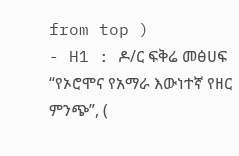from top )
- H1 : ዶ/ር ፍቅሬ መፅሀፍ “የኦሮሞና የአማራ እውነተኛ የዘር ምንጭ”, (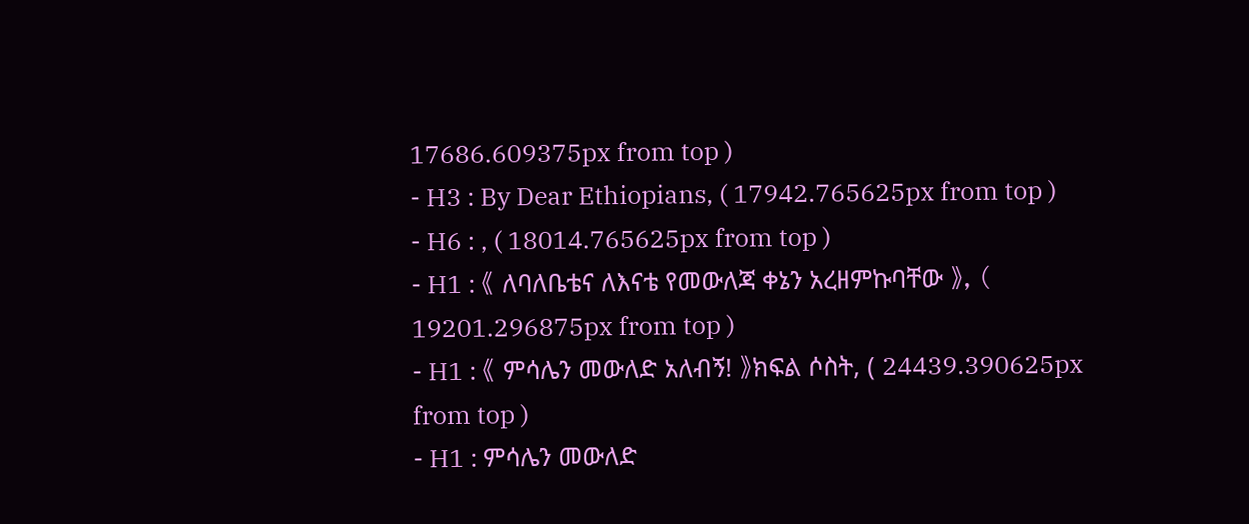17686.609375px from top )
- H3 : By Dear Ethiopians, ( 17942.765625px from top )
- H6 : , ( 18014.765625px from top )
- H1 : 《 ለባለቤቴና ለእናቴ የመውለጃ ቀኔን አረዘምኩባቸው 》, ( 19201.296875px from top )
- H1 : 《 ምሳሌን መውለድ አለብኝ! 》ክፍል ሶስት, ( 24439.390625px from top )
- H1 : ምሳሌን መውለድ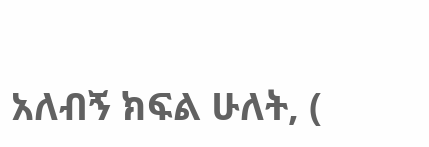አለብኝ ክፍል ሁለት, (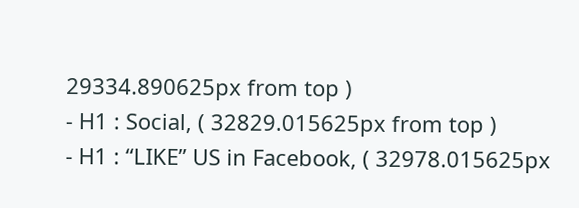29334.890625px from top )
- H1 : Social, ( 32829.015625px from top )
- H1 : “LIKE” US in Facebook, ( 32978.015625px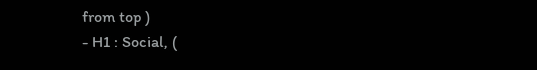from top )
- H1 : Social, (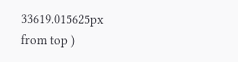33619.015625px from top )